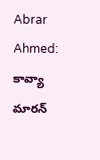Abrar Ahmed: కావ్యా మారన్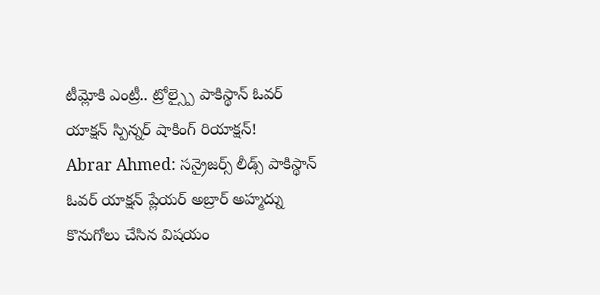టీమ్లోకి ఎంట్రీ.. ట్రోల్స్పై పాకిస్థాన్ ఓవర్ యాక్షన్ స్పిన్నర్ షాకింగ్ రియాక్షన్!
Abrar Ahmed: సన్రైజర్స్ లీడ్స్ పాకిస్థాన్ ఓవర్ యాక్షన్ ప్లేయర్ అబ్రార్ అహ్మద్ను కొనుగోలు చేసిన విషయం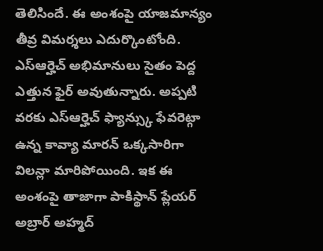తెలిసిందే. ఈ అంశంపై యాజమాన్యం తీవ్ర విమర్శలు ఎదుర్కొంటోంది. ఎస్ఆర్హెచ్ అభిమానులు సైతం పెద్ద ఎత్తున ఫైర్ అవుతున్నారు. అప్పటి వరకు ఎస్ఆర్హెచ్ ఫ్యాన్స్కు ఫేవరెట్గా ఉన్న కావ్యా మారన్ ఒక్కసారిగా విలన్లా మారిపోయింది. ఇక ఈ అంశంపై తాజాగా పాకిస్థాన్ ప్లేయర్ అబ్రార్ అహ్మద్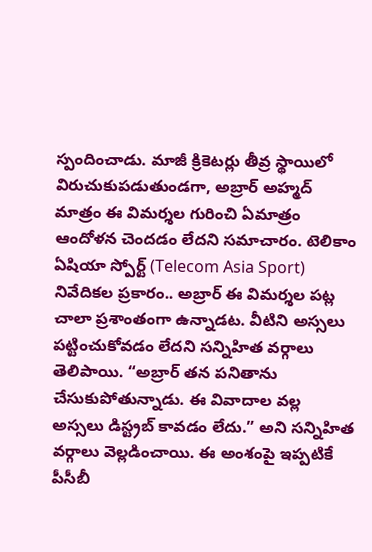స్పందించాడు. మాజీ క్రికెటర్లు తీవ్ర స్థాయిలో విరుచుకుపడుతుండగా, అబ్రార్ అహ్మద్ మాత్రం ఈ విమర్శల గురించి ఏమాత్రం ఆందోళన చెందడం లేదని సమాచారం. టెలికాం ఏషియా స్పోర్ట్ (Telecom Asia Sport) నివేదికల ప్రకారం.. అబ్రార్ ఈ విమర్శల పట్ల చాలా ప్రశాంతంగా ఉన్నాడట. వీటిని అస్సలు పట్టించుకోవడం లేదని సన్నిహిత వర్గాలు తెలిపాయి. “అబ్రార్ తన పనితాను చేసుకుపోతున్నాడు. ఈ వివాదాల వల్ల అస్సలు డిస్ట్రబ్ కావడం లేదు.” అని సన్నిహిత వర్గాలు వెల్లడించాయి. ఈ అంశంపై ఇప్పటికే పీసీబీ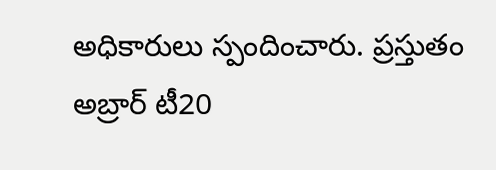అధికారులు స్పందించారు. ప్రస్తుతం అబ్రార్ టీ20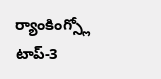ర్యాంకింగ్స్లో టాప్-3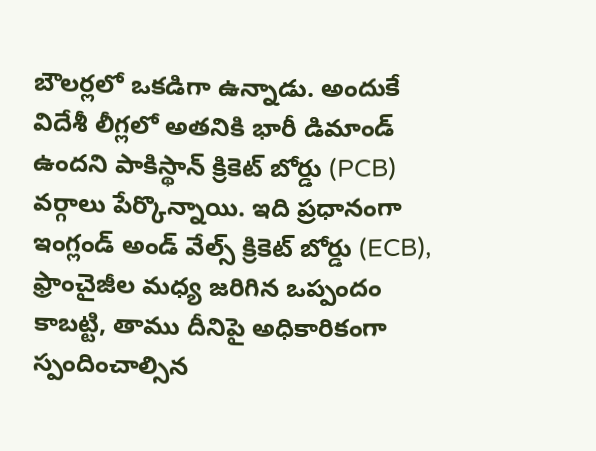బౌలర్లలో ఒకడిగా ఉన్నాడు. అందుకే విదేశీ లీగ్లలో అతనికి భారీ డిమాండ్ ఉందని పాకిస్థాన్ క్రికెట్ బోర్డు (PCB) వర్గాలు పేర్కొన్నాయి. ఇది ప్రధానంగా ఇంగ్లండ్ అండ్ వేల్స్ క్రికెట్ బోర్డు (ECB), ఫ్రాంచైజీల మధ్య జరిగిన ఒప్పందం కాబట్టి, తాము దీనిపై అధికారికంగా స్పందించాల్సిన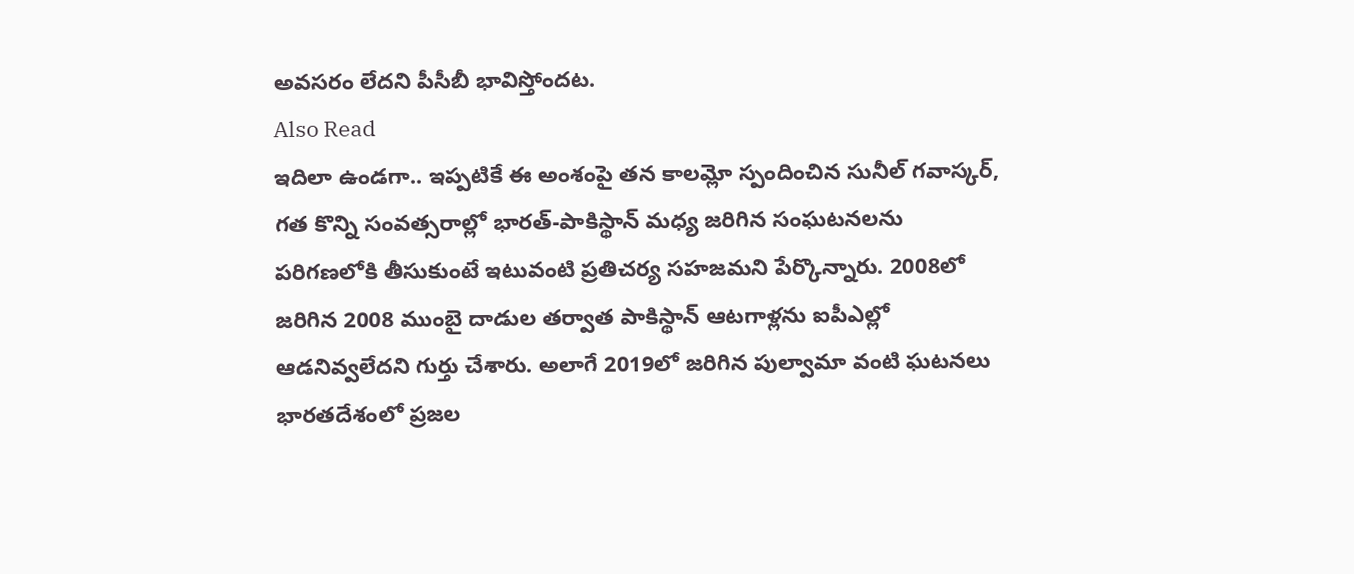అవసరం లేదని పీసీబీ భావిస్తోందట.
Also Read
ఇదిలా ఉండగా.. ఇప్పటికే ఈ అంశంపై తన కాలమ్లో స్పందించిన సునీల్ గవాస్కర్, గత కొన్ని సంవత్సరాల్లో భారత్-పాకిస్థాన్ మధ్య జరిగిన సంఘటనలను పరిగణలోకి తీసుకుంటే ఇటువంటి ప్రతిచర్య సహజమని పేర్కొన్నారు. 2008లో జరిగిన 2008 ముంబై దాడుల తర్వాత పాకిస్థాన్ ఆటగాళ్లను ఐపీఎల్లో ఆడనివ్వలేదని గుర్తు చేశారు. అలాగే 2019లో జరిగిన పుల్వామా వంటి ఘటనలు భారతదేశంలో ప్రజల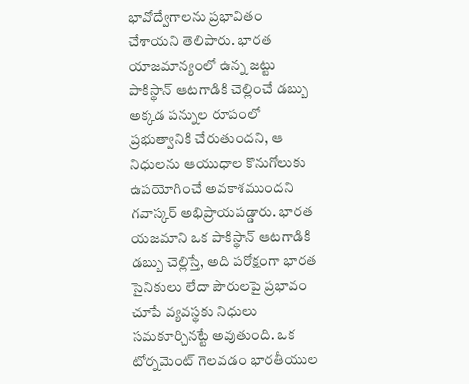భావోద్వేగాలను ప్రభావితం చేశాయని తెలిపారు. భారత యాజమాన్యంలో ఉన్న జట్టు పాకిస్థాన్ ఆటగాడికి చెల్లించే డబ్బు అక్కడ పన్నుల రూపంలో ప్రభుత్వానికి చేరుతుందని, ఆ నిధులను ఆయుధాల కొనుగోలుకు ఉపయోగించే అవకాశముందని గవాస్కర్ అభిప్రాయపడ్డారు. భారత యజమాని ఒక పాకిస్థాన్ ఆటగాడికి డబ్బు చెల్లిస్తే, అది పరోక్షంగా భారత సైనికులు లేదా పౌరులపై ప్రభావం చూపే వ్యవస్థకు నిధులు సమకూర్చినట్టే అవుతుంది. ఒక టోర్నమెంట్ గెలవడం భారతీయుల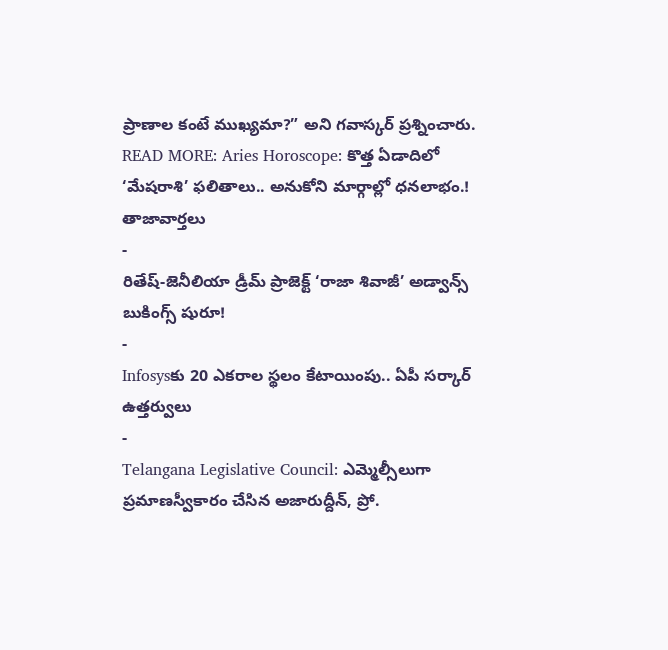ప్రాణాల కంటే ముఖ్యమా?” అని గవాస్కర్ ప్రశ్నించారు.
READ MORE: Aries Horoscope: కొత్త ఏడాదిలో ‘మేషరాశి’ ఫలితాలు.. అనుకోని మార్గాల్లో ధనలాభం.!
తాజావార్తలు
-
రితేష్-జెనీలియా డ్రీమ్ ప్రాజెక్ట్ ‘రాజా శివాజీ’ అడ్వాన్స్ బుకింగ్స్ షురూ!
-
Infosysకు 20 ఎకరాల స్థలం కేటాయింపు.. ఏపీ సర్కార్ ఉత్తర్వులు
-
Telangana Legislative Council: ఎమ్మెల్సీలుగా ప్రమాణస్వీకారం చేసిన అజారుద్దీన్, ప్రో.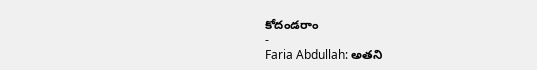కోదండరాం
-
Faria Abdullah: అతని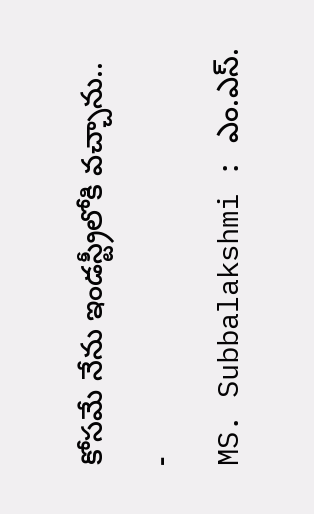కోసమే నేను ఇండస్ట్రీలోకి వచ్చాను..
-
MS. Subbalakshmi : ఎం.ఎస్.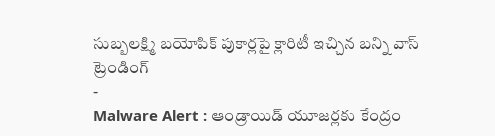సుబ్బలక్ష్మి బయోపిక్ పుకార్లపై క్లారిటీ ఇచ్చిన బన్ని వాస్
ట్రెండింగ్
-
Malware Alert : ఆండ్రాయిడ్ యూజర్లకు కేంద్రం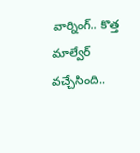వార్నింగ్.. కొత్త మాల్వేర్ వచ్చేసింది..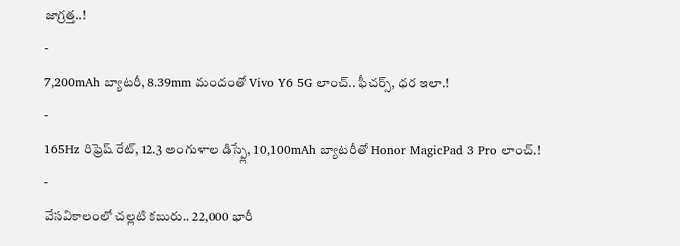జాగ్రత్త..!
-
7,200mAh బ్యాటరీ, 8.39mm మందంతో Vivo Y6 5G లాంచ్.. ఫీచర్స్, ధర ఇలా.!
-
165Hz రిఫ్రెష్ రేట్, 12.3 అంగుళాల డిస్ప్లే, 10,100mAh బ్యాటరీతో Honor MagicPad 3 Pro లాంచ్.!
-
వేసవికాలంలో చల్లటి కబురు.. 22,000 భారీ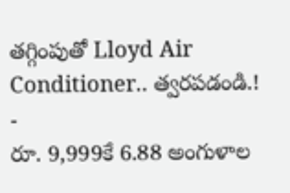తగ్గింపుతో Lloyd Air Conditioner.. త్వరపడండి.!
-
రూ. 9,999కే 6.88 అంగుళాల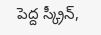పెద్ద స్క్రీన్,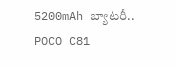5200mAh బ్యాటరీ.. POCO C81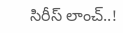సిరీస్ లాంచ్..!